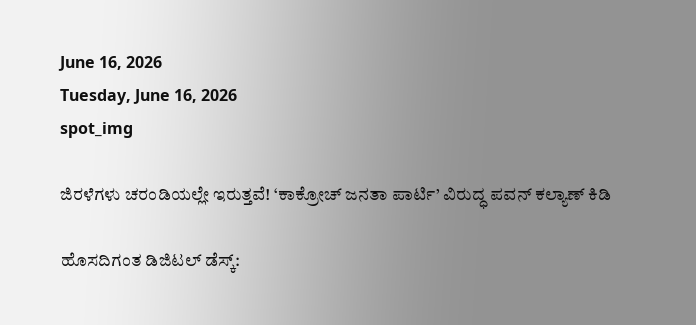June 16, 2026
Tuesday, June 16, 2026
spot_img

ಜಿರಳೆಗಳು ಚರಂಡಿಯಲ್ಲೇ ಇರುತ್ತವೆ! ‘ಕಾಕ್ರೋಚ್ ಜನತಾ ಪಾರ್ಟಿ’ ವಿರುದ್ಧ ಪವನ್ ಕಲ್ಯಾಣ್ ಕಿಡಿ

ಹೊಸದಿಗಂತ ಡಿಜಿಟಲ್ ಡೆಸ್ಕ್: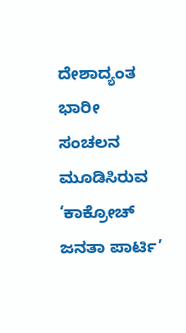ದೇಶಾದ್ಯಂತ ಭಾರೀ ಸಂಚಲನ ಮೂಡಿಸಿರುವ ‘ಕಾಕ್ರೋಚ್ ಜನತಾ ಪಾರ್ಟಿ’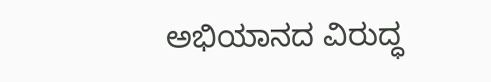ಅಭಿಯಾನದ ವಿರುದ್ಧ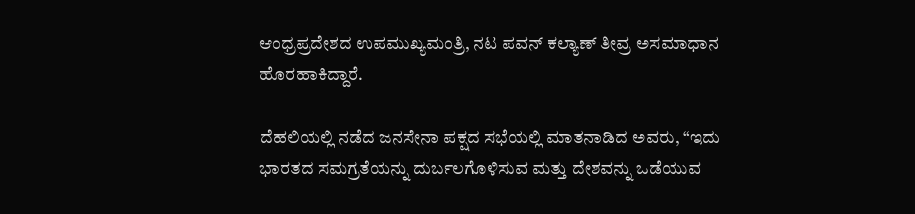ಆಂಧ್ರಪ್ರದೇಶದ ಉಪಮುಖ್ಯಮಂತ್ರಿ, ನಟ ಪವನ್ ಕಲ್ಯಾಣ್ ತೀವ್ರ ಅಸಮಾಧಾನ ಹೊರಹಾಕಿದ್ದಾರೆ.

ದೆಹಲಿಯಲ್ಲಿ ನಡೆದ ಜನಸೇನಾ ಪಕ್ಷದ ಸಭೆಯಲ್ಲಿ ಮಾತನಾಡಿದ ಅವರು, “ಇದು ಭಾರತದ ಸಮಗ್ರತೆಯನ್ನು ದುರ್ಬಲಗೊಳಿಸುವ ಮತ್ತು ದೇಶವನ್ನು ಒಡೆಯುವ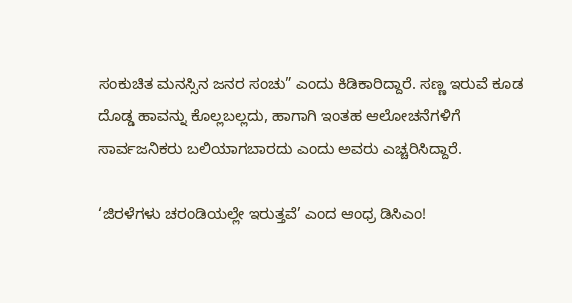ಸಂಕುಚಿತ ಮನಸ್ಸಿನ ಜನರ ಸಂಚು” ಎಂದು ಕಿಡಿಕಾರಿದ್ದಾರೆ. ಸಣ್ಣ ಇರುವೆ ಕೂಡ ದೊಡ್ಡ ಹಾವನ್ನು ಕೊಲ್ಲಬಲ್ಲದು, ಹಾಗಾಗಿ ಇಂತಹ ಆಲೋಚನೆಗಳಿಗೆ ಸಾರ್ವಜನಿಕರು ಬಲಿಯಾಗಬಾರದು ಎಂದು ಅವರು ಎಚ್ಚರಿಸಿದ್ದಾರೆ.

‘ಜಿರಳೆಗಳು ಚರಂಡಿಯಲ್ಲೇ ಇರುತ್ತವೆ’ ಎಂದ ಆಂಧ್ರ ಡಿಸಿಎಂ!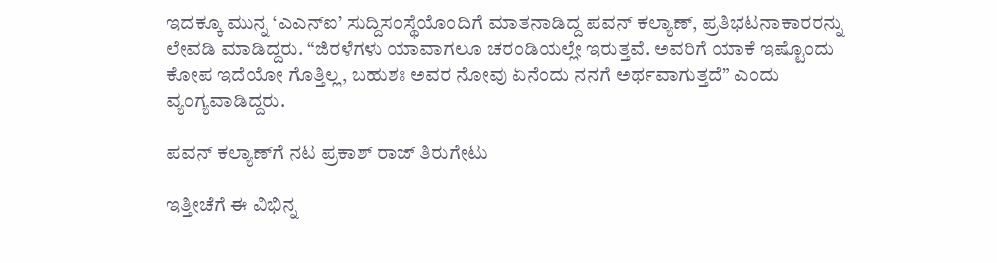ಇದಕ್ಕೂ ಮುನ್ನ ‘ಎಎನ್‌ಐ’ ಸುದ್ದಿಸಂಸ್ಥೆಯೊಂದಿಗೆ ಮಾತನಾಡಿದ್ದ ಪವನ್ ಕಲ್ಯಾಣ್, ಪ್ರತಿಭಟನಾಕಾರರನ್ನು ಲೇವಡಿ ಮಾಡಿದ್ದರು. “ಜಿರಳೆಗಳು ಯಾವಾಗಲೂ ಚರಂಡಿಯಲ್ಲೇ ಇರುತ್ತವೆ. ಅವರಿಗೆ ಯಾಕೆ ಇಷ್ಟೊಂದು ಕೋಪ ಇದೆಯೋ ಗೊತ್ತಿಲ್ಲ, ಬಹುಶಃ ಅವರ ನೋವು ಏನೆಂದು ನನಗೆ ಅರ್ಥವಾಗುತ್ತದೆ” ಎಂದು ವ್ಯಂಗ್ಯವಾಡಿದ್ದರು.

ಪವನ್ ಕಲ್ಯಾಣ್‌ಗೆ ನಟ ಪ್ರಕಾಶ್ ರಾಜ್ ತಿರುಗೇಟು

ಇತ್ತೀಚೆಗೆ ಈ ವಿಭಿನ್ನ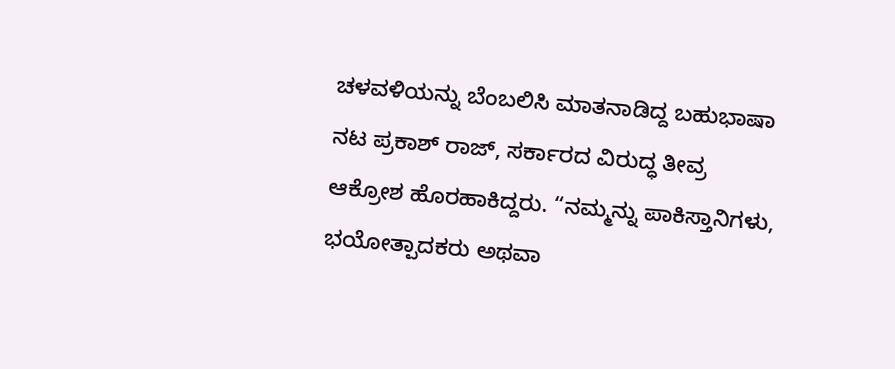ಚಳವಳಿಯನ್ನು ಬೆಂಬಲಿಸಿ ಮಾತನಾಡಿದ್ದ ಬಹುಭಾಷಾ ನಟ ಪ್ರಕಾಶ್ ರಾಜ್, ಸರ್ಕಾರದ ವಿರುದ್ಧ ತೀವ್ರ ಆಕ್ರೋಶ ಹೊರಹಾಕಿದ್ದರು. “ನಮ್ಮನ್ನು ಪಾಕಿಸ್ತಾನಿಗಳು, ಭಯೋತ್ಪಾದಕರು ಅಥವಾ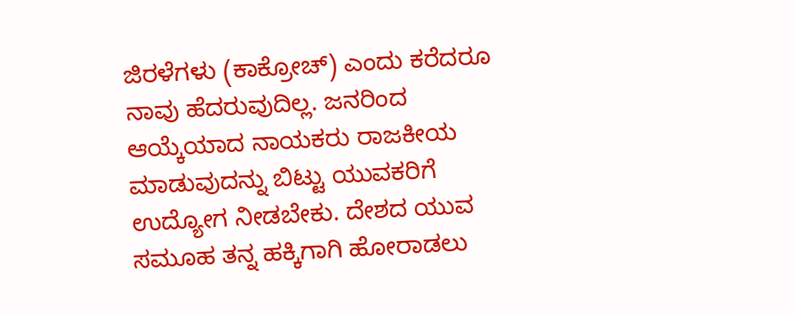ಜಿರಳೆಗಳು (ಕಾಕ್ರೋಚ್) ಎಂದು ಕರೆದರೂ ನಾವು ಹೆದರುವುದಿಲ್ಲ. ಜನರಿಂದ ಆಯ್ಕೆಯಾದ ನಾಯಕರು ರಾಜಕೀಯ ಮಾಡುವುದನ್ನು ಬಿಟ್ಟು ಯುವಕರಿಗೆ ಉದ್ಯೋಗ ನೀಡಬೇಕು. ದೇಶದ ಯುವ ಸಮೂಹ ತನ್ನ ಹಕ್ಕಿಗಾಗಿ ಹೋರಾಡಲು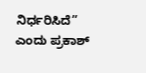ನಿರ್ಧರಿಸಿದೆ” ಎಂದು ಪ್ರಕಾಶ್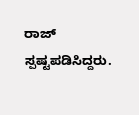ರಾಜ್ ಸ್ಪಷ್ಟಪಡಿಸಿದ್ದರು.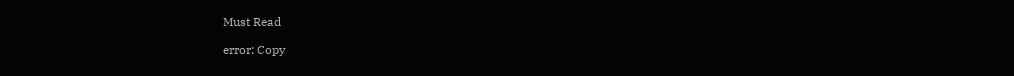Must Read

error: Copy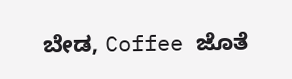ಬೇಡ, Coffee ಜೊತೆ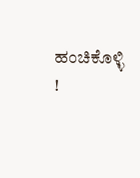ಹಂಚಿಕೊಳ್ಳಿ !